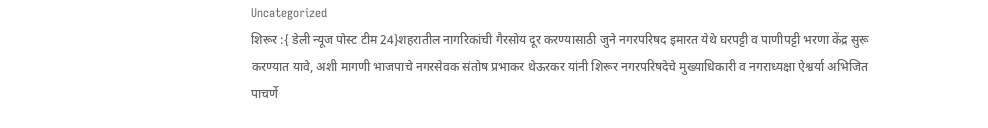Uncategorized
शिरूर :{ डेली न्यूज पोस्ट टीम 24}शहरातील नागरिकांची गैरसोय दूर करण्यासाठी जुने नगरपरिषद इमारत येथे घरपट्टी व पाणीपट्टी भरणा केंद्र सुरू करण्यात यावे, अशी मागणी भाजपाचे नगरसेवक संतोष प्रभाकर थेऊरकर यांनी शिरूर नगरपरिषदेचे मुख्याधिकारी व नगराध्यक्षा ऐश्वर्या अभिजित पाचर्णे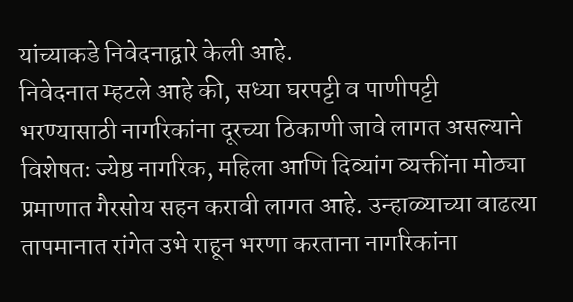यांच्याकडे निवेदनाद्वारे केली आहे.
निवेदनात म्हटले आहे की, सध्या घरपट्टी व पाणीपट्टी भरण्यासाठी नागरिकांना दूरच्या ठिकाणी जावे लागत असल्याने विशेषतः ज्येष्ठ नागरिक, महिला आणि दिव्यांग व्यक्तींना मोठ्या प्रमाणात गैरसोय सहन करावी लागत आहे. उन्हाळ्याच्या वाढत्या तापमानात रांगेत उभे राहून भरणा करताना नागरिकांना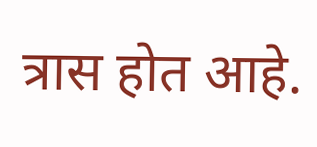त्रास होत आहे.